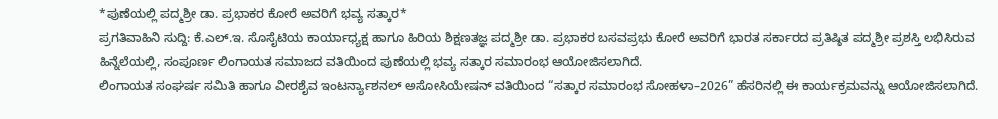*ಪುಣೆಯಲ್ಲಿ ಪದ್ಮಶ್ರೀ ಡಾ. ಪ್ರಭಾಕರ ಕೋರೆ ಅವರಿಗೆ ಭವ್ಯ ಸತ್ಕಾರ*
ಪ್ರಗತಿವಾಹಿನಿ ಸುದ್ದಿ: ಕೆ.ಎಲ್.ಇ. ಸೊಸೈಟಿಯ ಕಾರ್ಯಾಧ್ಯಕ್ಷ ಹಾಗೂ ಹಿರಿಯ ಶಿಕ್ಷಣತಜ್ಞ ಪದ್ಮಶ್ರೀ ಡಾ. ಪ್ರಭಾಕರ ಬಸವಪ್ರಭು ಕೋರೆ ಅವರಿಗೆ ಭಾರತ ಸರ್ಕಾರದ ಪ್ರತಿಷ್ಠಿತ ಪದ್ಮಶ್ರೀ ಪ್ರಶಸ್ತಿ ಲಭಿಸಿರುವ ಹಿನ್ನೆಲೆಯಲ್ಲಿ, ಸಂಪೂರ್ಣ ಲಿಂಗಾಯತ ಸಮಾಜದ ವತಿಯಿಂದ ಪುಣೆಯಲ್ಲಿ ಭವ್ಯ ಸತ್ಕಾರ ಸಮಾರಂಭ ಆಯೋಜಿಸಲಾಗಿದೆ.
ಲಿಂಗಾಯತ ಸಂಘರ್ಷ ಸಮಿತಿ ಹಾಗೂ ವೀರಶೈವ ಇಂಟರ್ನ್ಯಾಶನಲ್ ಅಸೋಸಿಯೇಷನ್ ವತಿಯಿಂದ “ಸತ್ಕಾರ ಸಮಾರಂಭ ಸೋಹಳಾ–2026” ಹೆಸರಿನಲ್ಲಿ ಈ ಕಾರ್ಯಕ್ರಮವನ್ನು ಆಯೋಜಿಸಲಾಗಿದೆ.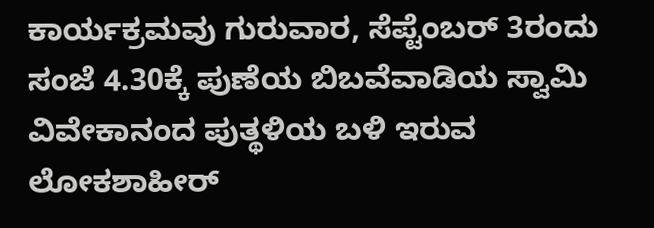ಕಾರ್ಯಕ್ರಮವು ಗುರುವಾರ, ಸೆಪ್ಟೆಂಬರ್ 3ರಂದು ಸಂಜೆ 4.30ಕ್ಕೆ ಪುಣೆಯ ಬಿಬವೆವಾಡಿಯ ಸ್ವಾಮಿ ವಿವೇಕಾನಂದ ಪುತ್ಥಳಿಯ ಬಳಿ ಇರುವ ಲೋಕಶಾಹೀರ್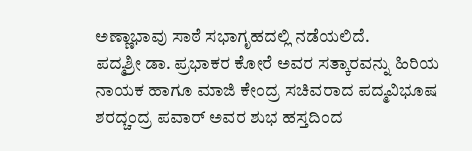ಅಣ್ಣಾಭಾವು ಸಾಠೆ ಸಭಾಗೃಹದಲ್ಲಿ ನಡೆಯಲಿದೆ.
ಪದ್ಮಶ್ರೀ ಡಾ. ಪ್ರಭಾಕರ ಕೋರೆ ಅವರ ಸತ್ಕಾರವನ್ನು ಹಿರಿಯ ನಾಯಕ ಹಾಗೂ ಮಾಜಿ ಕೇಂದ್ರ ಸಚಿವರಾದ ಪದ್ಮವಿಭೂಷ ಶರದ್ಚಂದ್ರ ಪವಾರ್ ಅವರ ಶುಭ ಹಸ್ತದಿಂದ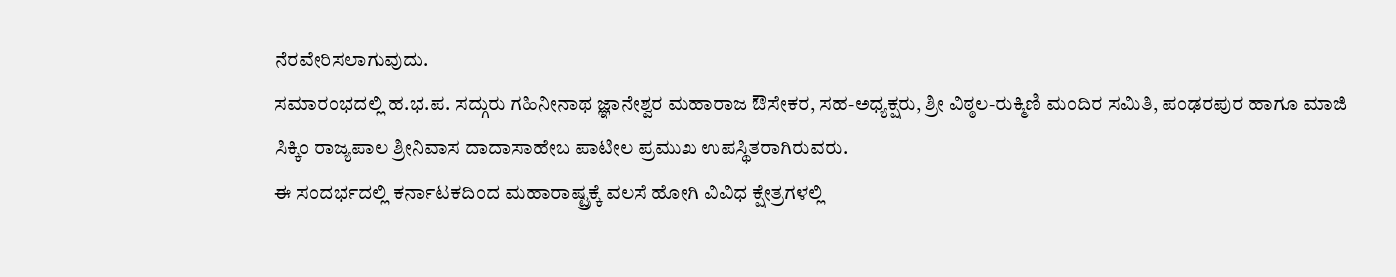ನೆರವೇರಿಸಲಾಗುವುದು.
ಸಮಾರಂಭದಲ್ಲಿ ಹ.ಭ.ಪ. ಸದ್ಗುರು ಗಹಿನೀನಾಥ ಜ್ಞಾನೇಶ್ವರ ಮಹಾರಾಜ ಔಸೇಕರ, ಸಹ-ಅಧ್ಯಕ್ಷರು, ಶ್ರೀ ವಿಠ್ಠಲ-ರುಕ್ಮಿಣಿ ಮಂದಿರ ಸಮಿತಿ, ಪಂಢರಪುರ ಹಾಗೂ ಮಾಜಿ ಸಿಕ್ಕಿಂ ರಾಜ್ಯಪಾಲ ಶ್ರೀನಿವಾಸ ದಾದಾಸಾಹೇಬ ಪಾಟೀಲ ಪ್ರಮುಖ ಉಪಸ್ಥಿತರಾಗಿರುವರು.
ಈ ಸಂದರ್ಭದಲ್ಲಿ ಕರ್ನಾಟಕದಿಂದ ಮಹಾರಾಷ್ಟ್ರಕ್ಕೆ ವಲಸೆ ಹೋಗಿ ವಿವಿಧ ಕ್ಷೇತ್ರಗಳಲ್ಲಿ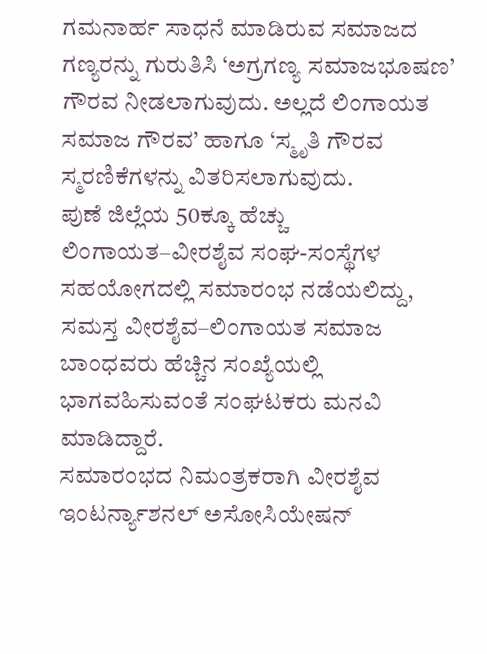ಗಮನಾರ್ಹ ಸಾಧನೆ ಮಾಡಿರುವ ಸಮಾಜದ ಗಣ್ಯರನ್ನು ಗುರುತಿಸಿ ‘ಅಗ್ರಗಣ್ಯ ಸಮಾಜಭೂಷಣ’ ಗೌರವ ನೀಡಲಾಗುವುದು. ಅಲ್ಲದೆ ಲಿಂಗಾಯತ ಸಮಾಜ ಗೌರವ’ ಹಾಗೂ ‘ಸ್ಮೃತಿ ಗೌರವ ಸ್ಮರಣಿಕೆಗಳನ್ನು ವಿತರಿಸಲಾಗುವುದು.
ಪುಣೆ ಜಿಲ್ಲೆಯ 50ಕ್ಕೂ ಹೆಚ್ಚು ಲಿಂಗಾಯತ–ವೀರಶೈವ ಸಂಘ-ಸಂಸ್ಥೆಗಳ ಸಹಯೋಗದಲ್ಲಿ ಸಮಾರಂಭ ನಡೆಯಲಿದ್ದು, ಸಮಸ್ತ ವೀರಶೈವ–ಲಿಂಗಾಯತ ಸಮಾಜ ಬಾಂಧವರು ಹೆಚ್ಚಿನ ಸಂಖ್ಯೆಯಲ್ಲಿ ಭಾಗವಹಿಸುವಂತೆ ಸಂಘಟಕರು ಮನವಿ ಮಾಡಿದ್ದಾರೆ.
ಸಮಾರಂಭದ ನಿಮಂತ್ರಕರಾಗಿ ವೀರಶೈವ ಇಂಟರ್ನ್ಯಾಶನಲ್ ಅಸೋಸಿಯೇಷನ್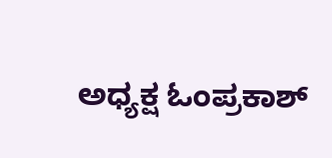ಅಧ್ಯಕ್ಷ ಓಂಪ್ರಕಾಶ್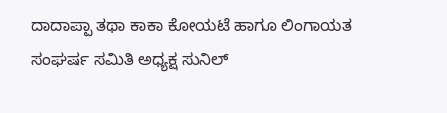ದಾದಾಪ್ಪಾ ತಥಾ ಕಾಕಾ ಕೋಯಟೆ ಹಾಗೂ ಲಿಂಗಾಯತ ಸಂಘರ್ಷ ಸಮಿತಿ ಅಧ್ಯಕ್ಷ ಸುನಿಲ್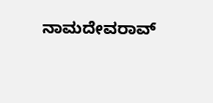ನಾಮದೇವರಾವ್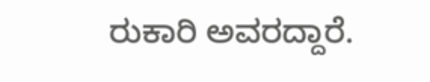ರುಕಾರಿ ಅವರದ್ದಾರೆ.